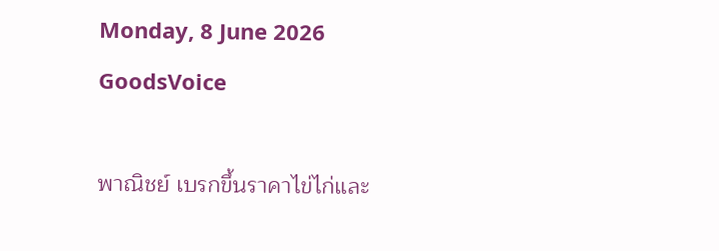Monday, 8 June 2026
GoodsVoice

พาณิชย์ เบรกขึ้นราคาไข่ไก่และ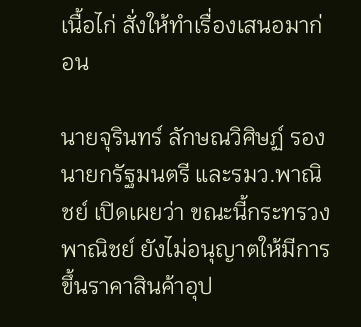เนื้อไก่ สั่งให้ทำเรื่องเสนอมาก่อน

นายจุรินทร์ ลักษณวิศิษฏ์ รองนายกรัฐมนตรี และรมว.พาณิชย์ เปิดเผยว่า ขณะนี้กระทรวงพาณิชย์ ยังไม่อนุญาตให้มีการขึ้นราคาสินค้าอุป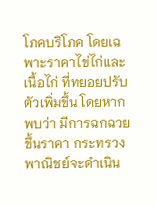โภคบริโภค โดยเฉพาะราคาไข่ไก่และเนื้อไก่ ที่ทยอยปรับตัวเพิ่มขึ้น โดยหากพบว่า มีการฉกฉวยขึ้นราคา กระทรวงพาณิชย์จะดำเนิน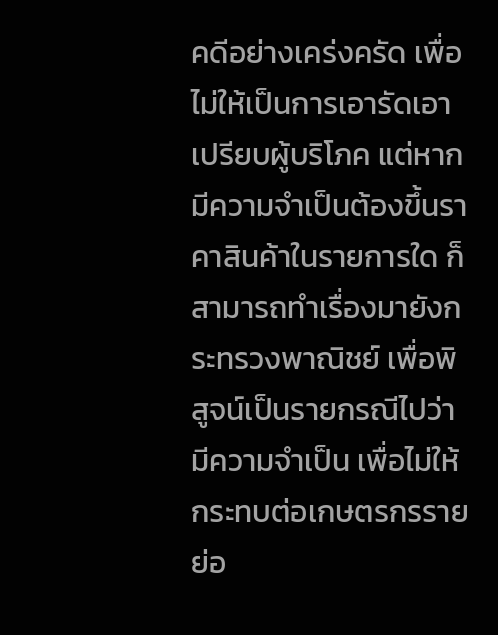คดีอย่างเคร่งครัด เพื่อไม่ให้เป็นการเอารัดเอาเปรียบผู้บริโภค แต่หากมีความจำเป็นต้องขึ้นราคาสินค้าในรายการใด ก็สามารถทำเรื่องมายังกระทรวงพาณิชย์ เพื่อพิสูจน์เป็นรายกรณีไปว่ามีความจำเป็น เพื่อไม่ให้กระทบต่อเกษตรกรรายย่อ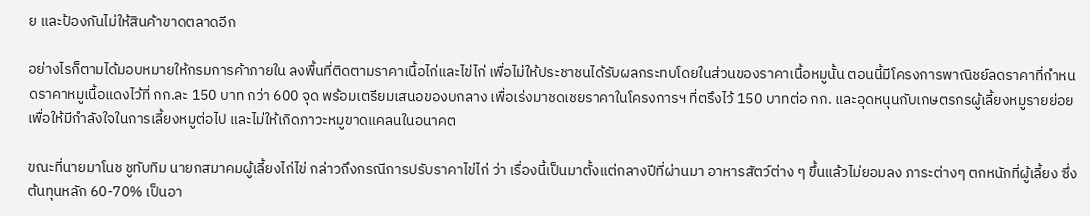ย และป้องกันไม่ให้สินค้าขาดตลาดอีก

อย่างไรก็ตามได้มอบหมายให้กรมการค้าภายใน ลงพื้นที่ติดตามราคาเนื้อไก่และไข่ไก่ เพื่อไม่ให้ประชาชนได้รับผลกระทบโดยในส่วนของราคาเนื้อหมูนั้น ตอนนี้มีโครงการพาณิชย์ลดราคาที่กำหนดราคาหมูเนื้อแดงไว้ที่ กก.ละ 150 บาท กว่า 600 จุด พร้อมเตรียมเสนอของบกลาง เพื่อเร่งมาชดเชยราคาในโครงการฯ ที่ตรึงไว้ 150 บาทต่อ กก. และอุดหนุนกับเกษตรกรผู้เลี้ยงหมูรายย่อย เพื่อให้มีกำลังใจในการเลี้ยงหมูต่อไป และไม่ให้เกิดภาวะหมูขาดแคลนในอนาคต

ขณะที่นายมาโนช ชูทับทิม นายกสมาคมผู้เลี้ยงไก่ไข่ กล่าวถึงกรณีการปรับราคาไข่ไก่ ว่า เรื่องนี้เป็นมาตั้งแต่กลางปีที่ผ่านมา อาหารสัตว์ต่าง ๆ ขึ้นแล้วไม่ยอมลง ภาระต่างๆ ตกหนักที่ผู้เลี้ยง ซึ่งต้นทุนหลัก 60-70% เป็นอา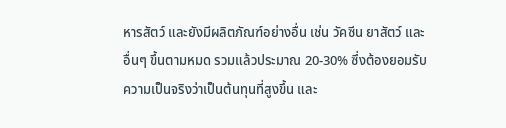หารสัตว์ และยังมีผลิตภัณฑ์อย่างอื่น เช่น วัคซีน ยาสัตว์ และอื่นๆ ขึ้นตามหมด รวมแล้วประมาณ 20-30% ซึ่งต้องยอมรับความเป็นจริงว่าเป็นต้นทุนที่สูงขึ้น และ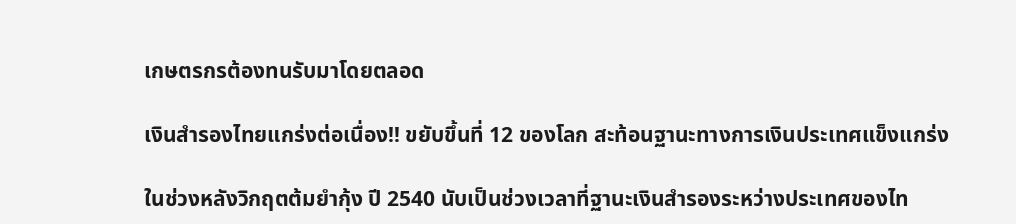เกษตรกรต้องทนรับมาโดยตลอด

เงินสำรองไทยแกร่งต่อเนื่อง!! ขยับขึ้นที่ 12 ของโลก สะท้อนฐานะทางการเงินประเทศแข็งแกร่ง

ในช่วงหลังวิกฤตต้มยำกุ้ง ปี 2540 นับเป็นช่วงเวลาที่ฐานะเงินสำรองระหว่างประเทศของไท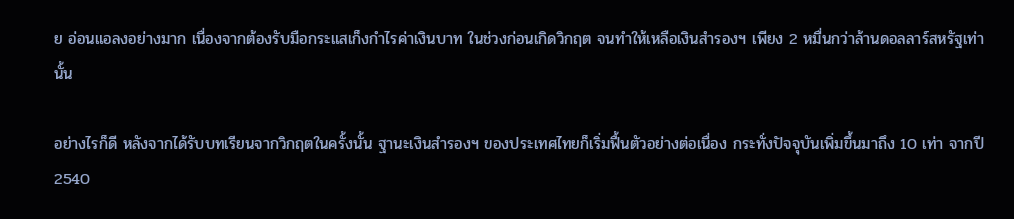ย อ่อนแอลงอย่างมาก เนื่องจากต้องรับมือกระแสเก็งกำไรค่าเงินบาท ในช่วงก่อนเกิดวิกฤต จนทำให้เหลือเงินสำรองฯ เพียง 2 หมื่นกว่าล้านดอลลาร์สหรัฐเท่านั้น

อย่างไรก็ดี หลังจากได้รับบทเรียนจากวิกฤตในครั้งนั้น ฐานะเงินสำรองฯ ของประเทศไทยก็เริ่มฟื้นตัวอย่างต่อเนื่อง กระทั่งปัจจุบันเพิ่มขึ้นมาถึง 10 เท่า จากปี 2540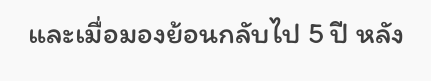และเมื่อมองย้อนกลับไป 5 ปี หลัง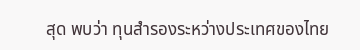สุด พบว่า ทุนสำรองระหว่างประเทศของไทย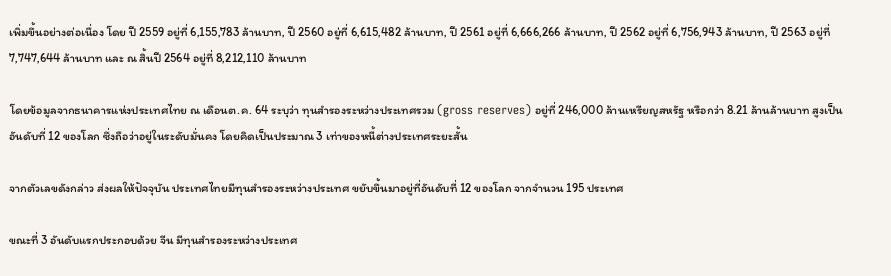เพิ่มขึ้นอย่างต่อเนื่อง โดย ปี 2559 อยู่ที่ 6,155,783 ล้านบาท, ปี 2560 อยู่ที่ 6,615,482 ล้านบาท, ปี 2561 อยู่ที่ 6,666,266 ล้านบาท, ปี 2562 อยู่ที่ 6,756,943 ล้านบาท, ปี 2563 อยู่ที่ 7,747,644 ล้านบาท และ ณ สิ้นปี 2564 อยู่ที่ 8,212,110 ล้านบาท

โดยข้อมูลจากธนาคารแห่งประเทศไทย ณ เดือนต.ค. 64 ระบุว่า ทุนสำรองระหว่างประเทศรวม (gross reserves) อยู่ที่ 246,000 ล้านเหรียญสหรัฐ หรือกว่า 8.21 ล้านล้านบาท สูงเป็นอันดับที่ 12 ของโลก ซึ่งถือว่าอยู่ในระดับมั่นคง โดยคิดเป็นประมาณ 3 เท่าของหนี้ต่างประเทศระยะสั้น

จากตัวเลขดังกล่าว ส่งผลให้ปัจจุบัน ประเทศไทยมีทุนสำรองระหว่างประเทศ ขยับขึ้นมาอยู่ที่อันดับที่ 12 ของโลก จากจำนวน 195 ประเทศ

ขณะที่ 3 อันดับแรกประกอบด้วย จีน มีทุนสำรองระหว่างประเทศ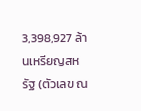3,398,927 ล้านเหรียญสหรัฐ (ตัวเลข ณ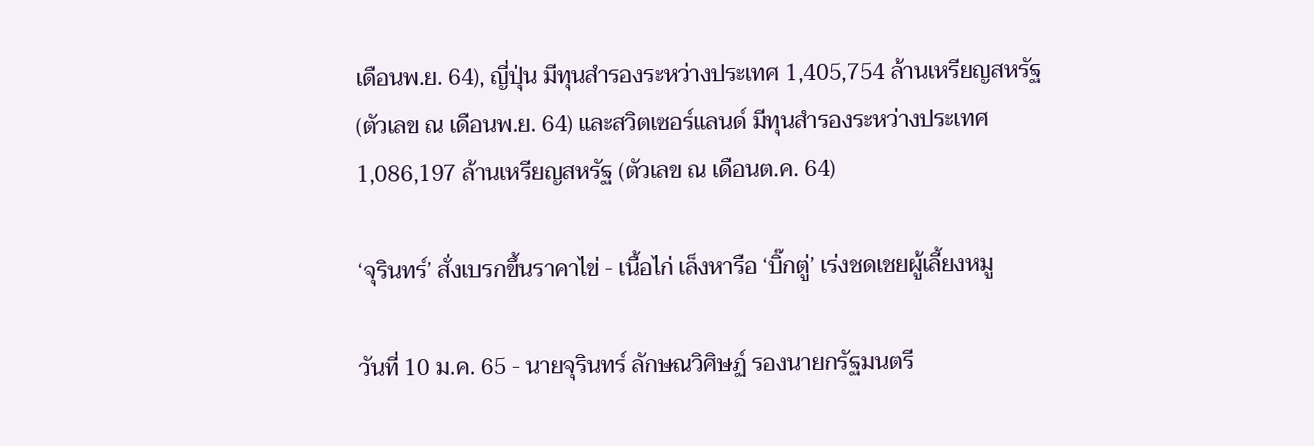เดือนพ.ย. 64), ญี่ปุ่น มีทุนสำรองระหว่างประเทศ 1,405,754 ล้านเหรียญสหรัฐ (ตัวเลข ณ เดือนพ.ย. 64) และสวิตเซอร์แลนด์ มีทุนสำรองระหว่างประเทศ 1,086,197 ล้านเหรียญสหรัฐ (ตัวเลข ณ เดือนต.ค. 64)

‘จุรินทร์’ สั่งเบรกขึ้นราคาไข่ - เนื้อไก่ เล็งหารือ ‘บิ๊กตู่’ เร่งชดเชยผู้เลี้ยงหมู

วันที่ 10 ม.ค. 65 - นายจุรินทร์ ลักษณวิศิษฏ์ รองนายกรัฐมนตรี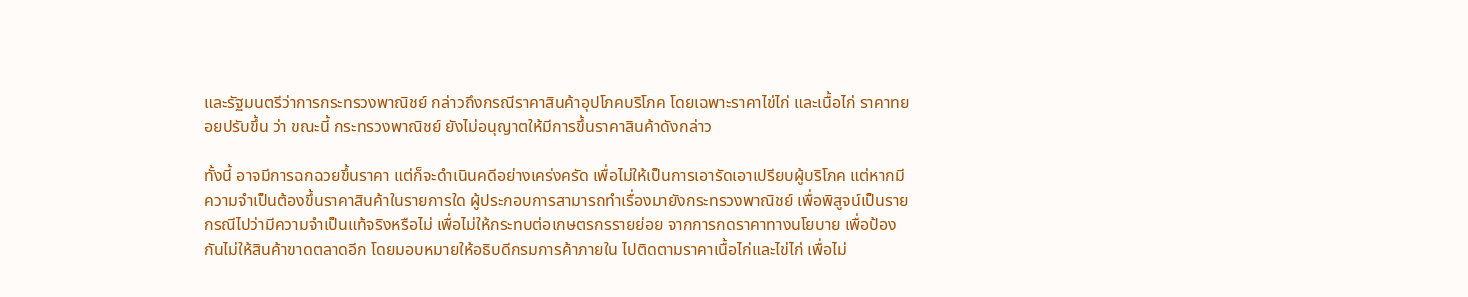และรัฐมนตรีว่าการกระทรวงพาณิชย์ กล่าวถึงกรณีราคาสินค้าอุปโภคบริโภค โดยเฉพาะราคาไข่ไก่ และเนื้อไก่ ราคาทยอยปรับขึ้น ว่า ขณะนี้ กระทรวงพาณิชย์ ยังไม่อนุญาตให้มีการขึ้นราคาสินค้าดังกล่าว

ทั้งนี้ อาจมีการฉกฉวยขึ้นราคา แต่ก็จะดำเนินคดีอย่างเคร่งครัด เพื่อไม่ให้เป็นการเอารัดเอาเปรียบผู้บริโภค แต่หากมีความจำเป็นต้องขึ้นราคาสินค้าในรายการใด ผู้ประกอบการสามารถทำเรื่องมายังกระทรวงพาณิชย์ เพื่อพิสูจน์เป็นรายกรณีไปว่ามีความจำเป็นแท้จริงหรือไม่ เพื่อไม่ให้กระทบต่อเกษตรกรรายย่อย จากการกดราคาทางนโยบาย เพื่อป้องกันไม่ให้สินค้าขาดตลาดอีก โดยมอบหมายให้อธิบดีกรมการค้าภายใน ไปติดตามราคาเนื้อไก่และไข่ไก่ เพื่อไม่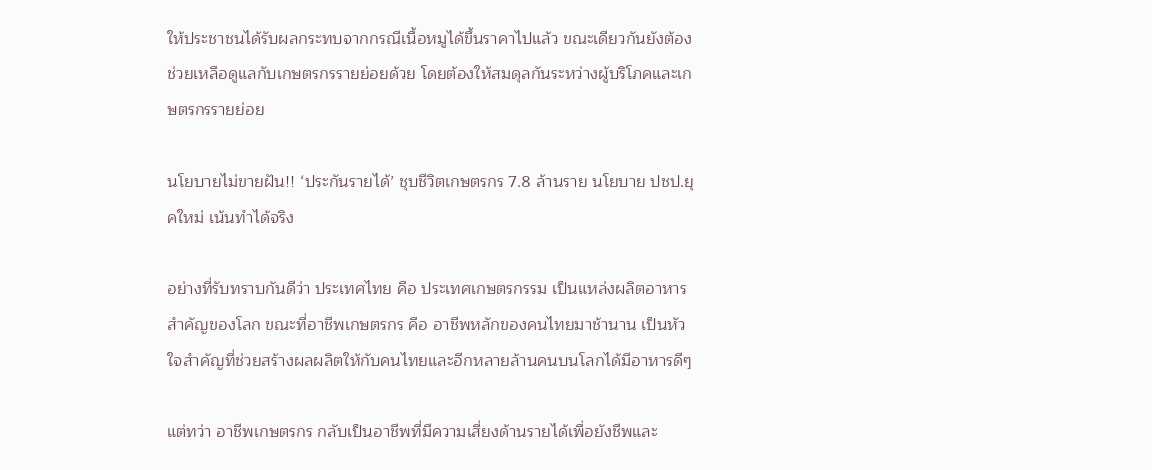ให้ประชาชนได้รับผลกระทบจากกรณีเนื้อหมูได้ขึ้นราคาไปแล้ว ขณะเดียวกันยังต้องช่วยเหลือดูแลกับเกษตรกรรายย่อยด้วย โดยต้องให้สมดุลกันระหว่างผู้บริโภคและเกษตรกรรายย่อย

นโยบายไม่ขายฝัน!! ‘ประกันรายได้’ ชุบชีวิตเกษตรกร 7.8 ล้านราย นโยบาย ปชป.ยุคใหม่ เน้นทำได้จริง

อย่างที่รับทราบกันดีว่า ประเทศไทย คือ ประเทศเกษตรกรรม เป็นแหล่งผลิตอาหารสำคัญของโลก ขณะที่อาชีพเกษตรกร คือ อาชีพหลักของคนไทยมาช้านาน เป็นหัวใจสำคัญที่ช่วยสร้างผลผลิตให้กับคนไทยและอีกหลายล้านคนบนโลกได้มีอาหารดีๆ

แต่ทว่า อาชีพเกษตรกร กลับเป็นอาชีพที่มีความเสี่ยงด้านรายได้เพื่อยังชีพและ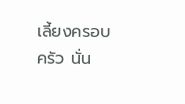เลี้ยงครอบครัว นั่น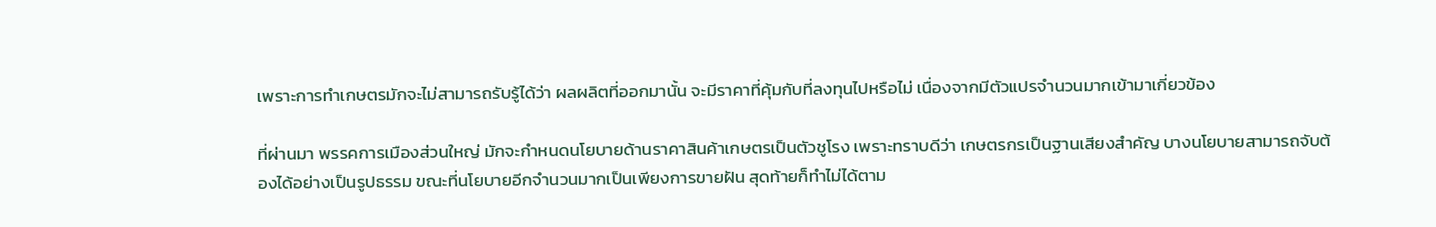เพราะการทำเกษตรมักจะไม่สามารถรับรู้ได้ว่า ผลผลิตที่ออกมานั้น จะมีราคาที่คุ้มกับที่ลงทุนไปหรือไม่ เนื่องจากมีตัวแปรจำนวนมากเข้ามาเกี่ยวข้อง

ที่ผ่านมา พรรคการเมืองส่วนใหญ่ มักจะกำหนดนโยบายด้านราคาสินค้าเกษตรเป็นตัวชูโรง เพราะทราบดีว่า เกษตรกรเป็นฐานเสียงสำคัญ บางนโยบายสามารถจับต้องได้อย่างเป็นรูปธรรม ขณะที่นโยบายอีกจำนวนมากเป็นเพียงการขายฝัน สุดท้ายก็ทำไม่ได้ตาม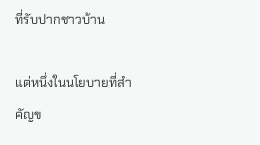ที่รับปากชาวบ้าน

แต่หนึ่งในนโยบายที่สำคัญข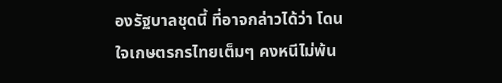องรัฐบาลชุดนี้ ที่อาจกล่าวได้ว่า โดนใจเกษตรกรไทยเต็มๆ คงหนีไม่พ้น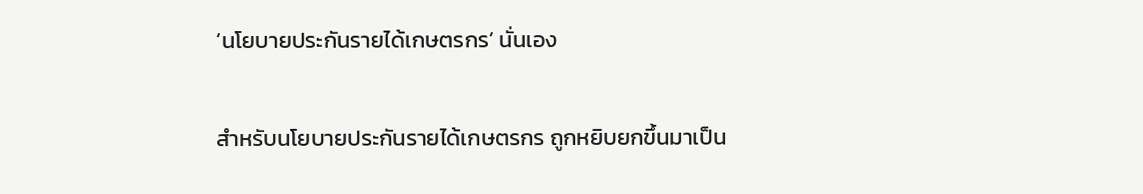‘นโยบายประกันรายได้เกษตรกร’ นั่นเอง

สำหรับนโยบายประกันรายได้เกษตรกร ถูกหยิบยกขึ้นมาเป็น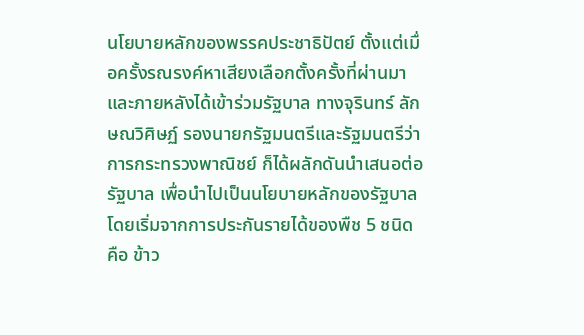นโยบายหลักของพรรคประชาธิปัตย์ ตั้งแต่เมื่อครั้งรณรงค์หาเสียงเลือกตั้งครั้งที่ผ่านมา และภายหลังได้เข้าร่วมรัฐบาล ทางจุรินทร์ ลักษณวิศิษฏ์ รองนายกรัฐมนตรีและรัฐมนตรีว่าการกระทรวงพาณิชย์ ก็ได้ผลักดันนำเสนอต่อรัฐบาล เพื่อนำไปเป็นนโยบายหลักของรัฐบาล โดยเริ่มจากการประกันรายได้ของพืช 5 ชนิด คือ ข้าว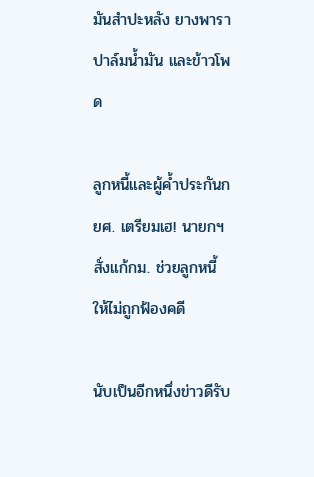มันสำปะหลัง ยางพารา ปาล์มน้ำมัน และข้าวโพด

ลูกหนี้และผู้ค้ำประกันกยศ. เตรียมเฮ! นายกฯ สั่งแก้กม. ช่วยลูกหนี้ ให้ไม่ถูกฟ้องคดี

นับเป็นอีกหนึ่งข่าวดีรับ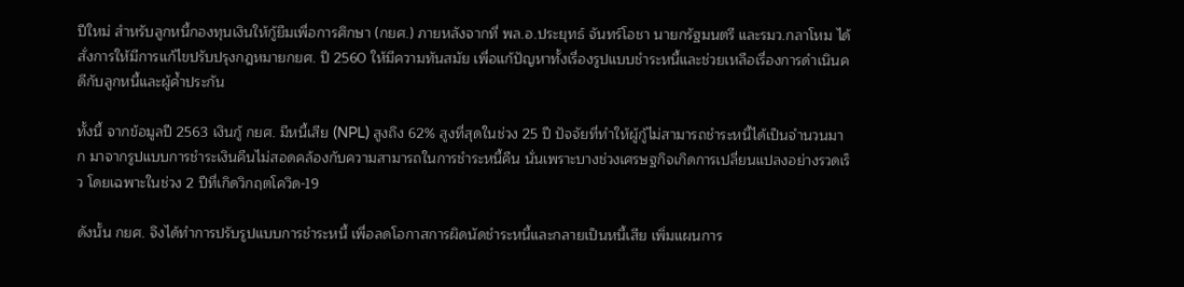ปีใหม่ สำหรับลูกหนี้กองทุนเงินให้กู้ยืมเพื่อการศึกษา (กยศ.) ภายหลังจากที่ พล.อ.ประยุทธ์ จันทร์โอชา นายกรัฐมนตรี และรมว.กลาโหม ได้สั่งการให้มีการแก้ไขปรับปรุงกฎหมายกยศ. ปี 2560 ให้มีความทันสมัย เพื่อแก้ปัญหาทั้งเรื่องรูปแบบชำระหนี้และช่วยเหลือเรื่องการดำเนินคดีกับลูกหนี้และผู้ค้ำประกัน

ทั้งนี้ จากข้อมูลปี 2563 เงินกู้ กยศ. มีหนี้เสีย (NPL) สูงถึง 62% สูงที่สุดในช่วง 25 ปี ปัจจัยที่ทำให้ผู้กู้ไม่สามารถชำระหนี้ได้เป็นจำนวนมาก มาจากรูปแบบการชำระเงินคืนไม่สอดคล้องกับความสามารถในการชำระหนี้คืน นั่นเพราะบางช่วงเศรษฐกิจเกิดการเปลี่ยนแปลงอย่างรวดเร็ว โดยเฉพาะในช่วง 2 ปีที่เกิดวิกฤตโควิด-19

ดังนั้น กยศ. จึงได้ทำการปรับรูปแบบการชำระหนี้ เพื่อลดโอกาสการผิดนัดชำระหนี้และกลายเป็นหนี้เสีย เพิ่มแผนการ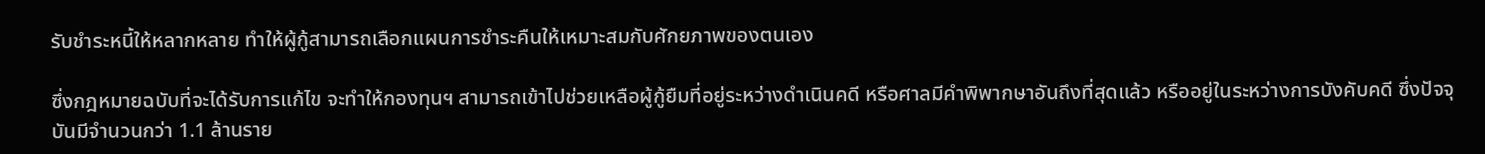รับชำระหนี้ให้หลากหลาย ทำให้ผู้กู้สามารถเลือกแผนการชำระคืนให้เหมาะสมกับศักยภาพของตนเอง

ซึ่งกฎหมายฉบับที่จะได้รับการแก้ไข จะทำให้กองทุนฯ สามารถเข้าไปช่วยเหลือผู้กู้ยืมที่อยู่ระหว่างดำเนินคดี หรือศาลมีคำพิพากษาอันถึงที่สุดแล้ว หรืออยู่ในระหว่างการบังคับคดี ซึ่งปัจจุบันมีจำนวนกว่า 1.1 ล้านราย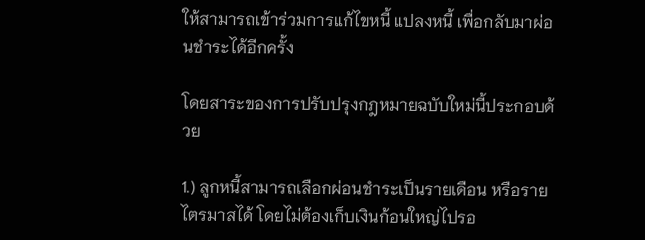ให้สามารถเข้าร่วมการแก้ไขหนี้ แปลงหนี้ เพื่อกลับมาผ่อนชำระได้อีกครั้ง

โดยสาระของการปรับปรุงกฎหมายฉบับใหม่นี้ประกอบด้วย

1.) ลูกหนี้สามารถเลือกผ่อนชำระเป็นรายเดือน หรือรายไตรมาสได้ โดยไม่ต้องเก็บเงินก้อนใหญ่ไปรอ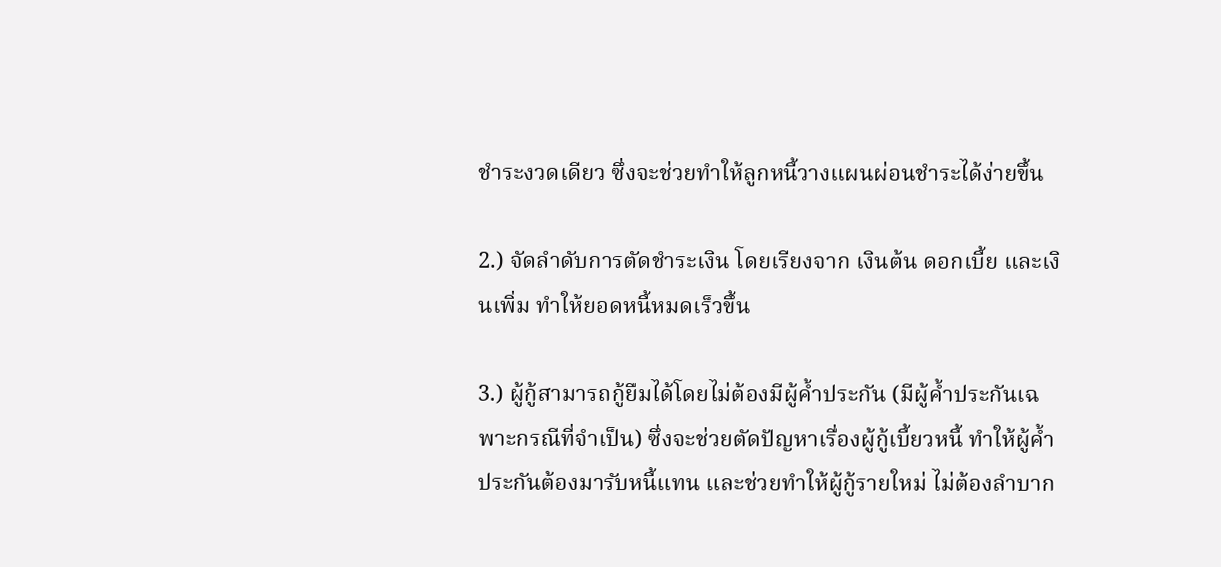ชำระงวดเดียว ซึ่งจะช่วยทำให้ลูกหนี้วางแผนผ่อนชำระได้ง่ายขึ้น

2.) จัดลำดับการตัดชำระเงิน โดยเรียงจาก เงินต้น ดอกเบี้ย และเงินเพิ่ม ทำให้ยอดหนี้หมดเร็วขึ้น

3.) ผู้กู้สามารถกู้ยืมได้โดยไม่ต้องมีผู้ค้ำประกัน (มีผู้ค้ำประกันเฉพาะกรณีที่จำเป็น) ซึ่งจะช่วยตัดปัญหาเรื่องผู้กู้เบี้ยวหนี้ ทำให้ผู้ค้ำประกันต้องมารับหนี้แทน และช่วยทำให้ผู้กู้รายใหม่ ไม่ต้องลำบาก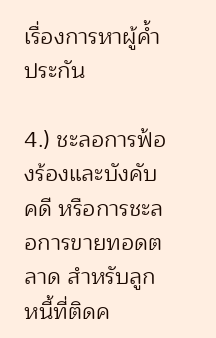เรื่องการหาผู้ค้ำประกัน

4.) ชะลอการฟ้องร้องและบังคับคดี หรือการชะลอการขายทอดตลาด สำหรับลูกหนี้ที่ติดค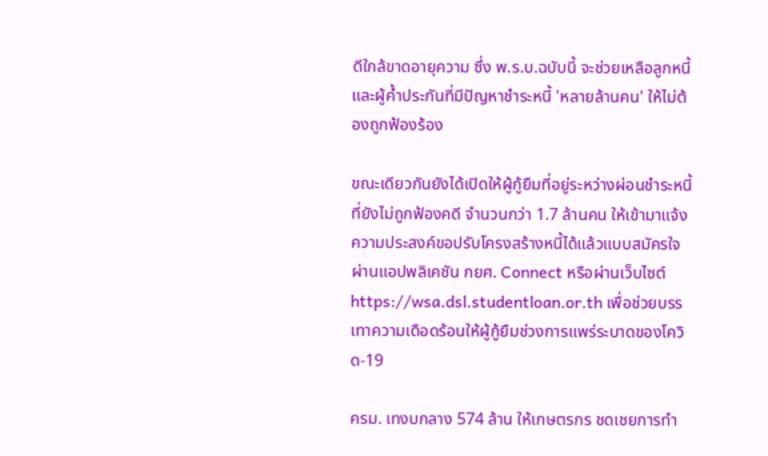ดีใกล้ขาดอายุความ ซึ่ง พ.ร.บ.ฉบับนี้ จะช่วยเหลือลูกหนี้และผู้ค้ำประกันที่มีปัญหาชำระหนี้ 'หลายล้านคน' ให้ไม่ต้องถูกฟ้องร้อง

ขณะเดียวกันยังได้เปิดให้ผู้กู้ยืมที่อยู่ระหว่างผ่อนชำระหนี้ที่ยังไม่ถูกฟ้องคดี จำนวนกว่า 1.7 ล้านคน ให้เข้ามาแจ้งความประสงค์ขอปรับโครงสร้างหนี้ได้แล้วแบบสมัครใจ ผ่านแอปพลิเคชัน กยศ. Connect หรือผ่านเว็บไซต์ https://wsa.dsl.studentloan.or.th เพื่อช่วยบรรเทาความเดือดร้อนให้ผู้กู้ยืมช่วงการแพร่ระบาดของโควิด-19

ครม. เทงบกลาง 574 ล้าน ให้เกษตรกร ชดเชยการทำ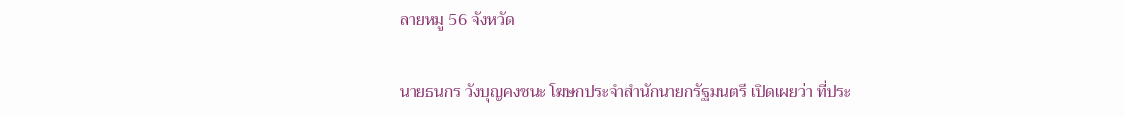ลายหมู 56 จังหวัด

นายธนกร วังบุญคงชนะ โฆษกประจำสำนักนายกรัฐมนตรี เปิดเผยว่า ที่ประ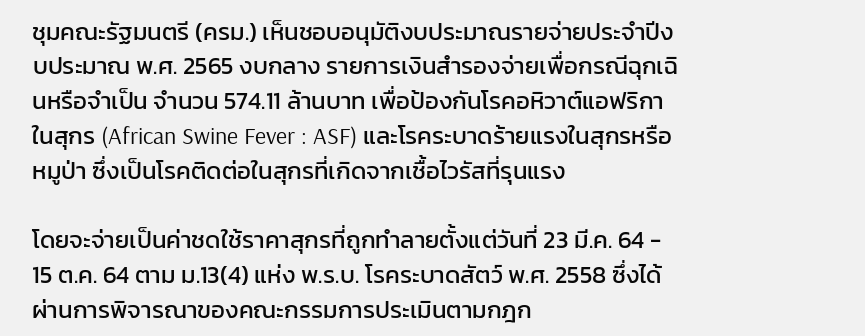ชุมคณะรัฐมนตรี (ครม.) เห็นชอบอนุมัติงบประมาณรายจ่ายประจำปีงบประมาณ พ.ศ. 2565 งบกลาง รายการเงินสำรองจ่ายเพื่อกรณีฉุกเฉินหรือจำเป็น จำนวน 574.11 ล้านบาท เพื่อป้องกันโรคอหิวาต์แอฟริกาในสุกร (African Swine Fever : ASF) และโรคระบาดร้ายแรงในสุกรหรือหมูป่า ซึ่งเป็นโรคติดต่อในสุกรที่เกิดจากเชื้อไวรัสที่รุนแรง

โดยจะจ่ายเป็นค่าชดใช้ราคาสุกรที่ถูกทำลายตั้งแต่วันที่ 23 มี.ค. 64 - 15 ต.ค. 64 ตาม ม.13(4) แห่ง พ.ร.บ. โรคระบาดสัตว์ พ.ศ. 2558 ซึ่งได้ผ่านการพิจารณาของคณะกรรมการประเมินตามกฎก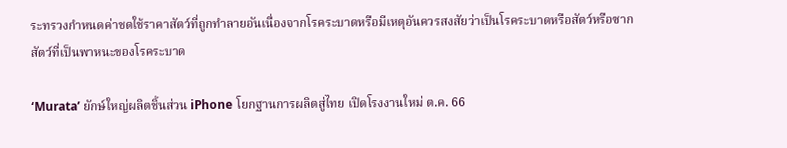ระทรวงกำหนดค่าชดใช้ราคาสัตว์ที่ถูกทำลายอันเนื่องจากโรคระบาดหรือมีเหตุอันควรสงสัยว่าเป็นโรคระบาดหรือสัตว์หรือซากสัตว์ที่เป็นพาหนะของโรคระบาด

‘Murata’ ยักษ์ใหญ่ผลิตชิ้นส่วน iPhone โยกฐานการผลิตสู่ไทย เปิดโรงงานใหม่ ต.ค. 66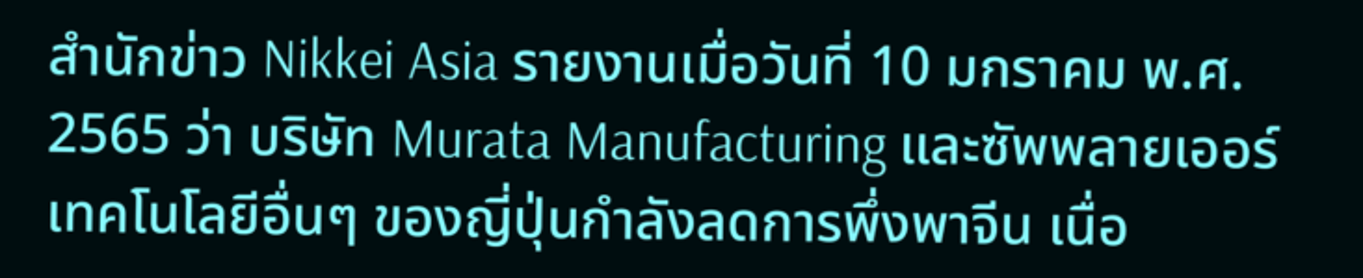สำนักข่าว Nikkei Asia รายงานเมื่อวันที่ 10 มกราคม พ.ศ. 2565 ว่า บริษัท Murata Manufacturing และซัพพลายเออร์เทคโนโลยีอื่นๆ ของญี่ปุ่นกำลังลดการพึ่งพาจีน เนื่อ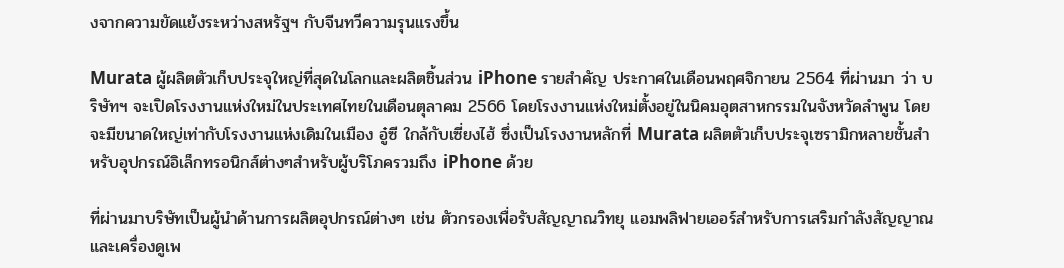งจากความขัดแย้งระหว่างสหรัฐฯ กับจีนทวีความรุนแรงขึ้น

Murata ผู้ผลิตตัวเก็บประจุใหญ่ที่สุดในโลกและผลิตชิ้นส่วน iPhone รายสำคัญ ประกาศในเดือนพฤศจิกายน 2564 ที่ผ่านมา ว่า บริษัทฯ จะเปิดโรงงานแห่งใหม่ในประเทศไทยในเดือนตุลาคม 2566 โดยโรงงานแห่งใหม่ตั้งอยู่ในนิคมอุตสาหกรรมในจังหวัดลำพูน โดยจะมีขนาดใหญ่เท่ากับโรงงานแห่งเดิมในเมือง อู๋ซี ใกล้กับเซี่ยงไฮ้ ซึ่งเป็นโรงงานหลักที่ Murata ผลิตตัวเก็บประจุเซรามิกหลายชั้นสำหรับอุปกรณ์อิเล็กทรอนิกส์ต่างๆสำหรับผู้บริโภครวมถึง iPhone ด้วย

ที่ผ่านมาบริษัทเป็นผู้นำด้านการผลิตอุปกรณ์ต่างๆ เช่น ตัวกรองเพื่อรับสัญญาณวิทยุ แอมพลิฟายเออร์สำหรับการเสริมกำลังสัญญาณ และเครื่องดูเพ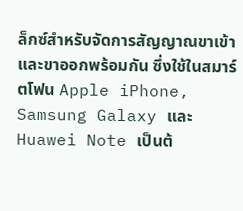ล็กซ์สำหรับจัดการสัญญาณขาเข้าและขาออกพร้อมกัน ซึ่งใช้ในสมาร์ตโฟน Apple iPhone, Samsung Galaxy และ Huawei Note เป็นต้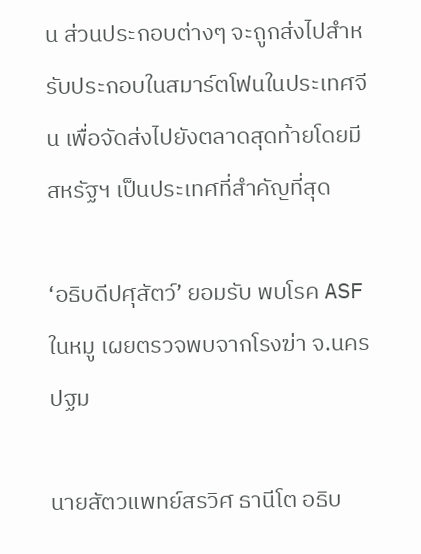น ส่วนประกอบต่างๆ จะถูกส่งไปสำหรับประกอบในสมาร์ตโฟนในประเทศจีน เพื่อจัดส่งไปยังตลาดสุดท้ายโดยมีสหรัฐฯ เป็นประเทศที่สำคัญที่สุด

‘อธิบดีปศุสัตว์’ ยอมรับ พบโรค ASF ในหมู เผยตรวจพบจากโรงฆ่า จ.นครปฐม

นายสัตวแพทย์สรวิศ ธานีโต อธิบ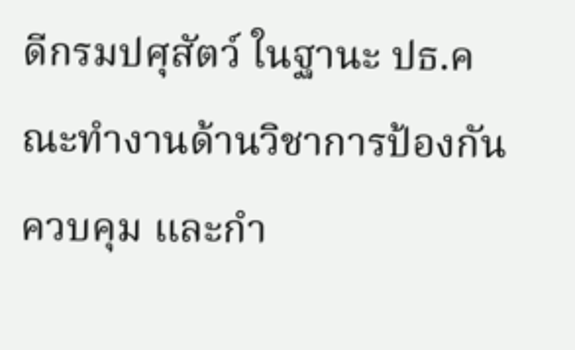ดีกรมปศุสัตว์ ในฐานะ ปธ.คณะทำงานด้านวิชาการป้องกัน ควบคุม และกำ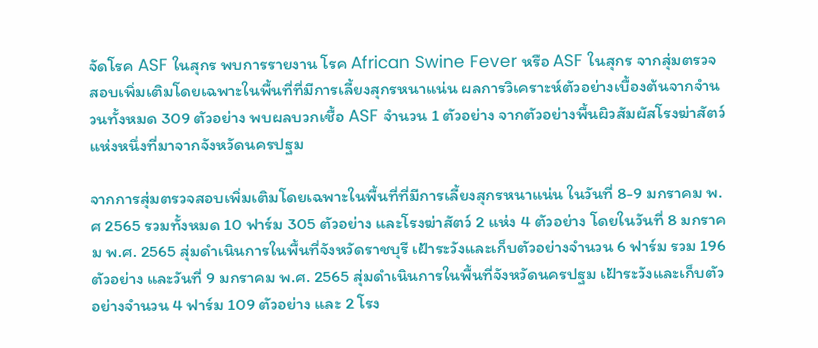จัดโรค ASF ในสุกร พบการรายงาน โรค African Swine Fever หรือ ASF ในสุกร จากสุ่มตรวจสอบเพิ่มเติมโดยเฉพาะในพื้นที่ที่มีการเลี้ยงสุกรหนาแน่น ผลการวิเคราะห์ตัวอย่างเบื้องต้นจากจำนวนทั้งหมด 309 ตัวอย่าง พบผลบวกเชื้อ ASF จำนวน 1 ตัวอย่าง จากตัวอย่างพื้นผิวสัมผัสโรงฆ่าสัตว์แห่งหนึ่งที่มาจากจังหวัดนครปฐม

จากการสุ่มตรวจสอบเพิ่มเติมโดยเฉพาะในพื้นที่ที่มีการเลี้ยงสุกรหนาแน่น ในวันที่ 8-9 มกราคม พ.ศ 2565 รวมทั้งหมด 10 ฟาร์ม 305 ตัวอย่าง และโรงฆ่าสัตว์ 2 แห่ง 4 ตัวอย่าง โดยในวันที่ 8 มกราคม พ.ศ. 2565 สุ่มดำเนินการในพื้นที่จังหวัดราชบุรี เฝ้าระวังและเก็บตัวอย่างจำนวน 6 ฟาร์ม รวม 196 ตัวอย่าง และวันที่ 9 มกราคม พ.ศ. 2565 สุ่มดำเนินการในพื้นที่จังหวัดนครปฐม เฝ้าระวังและเก็บตัวอย่างจำนวน 4 ฟาร์ม 109 ตัวอย่าง และ 2 โรง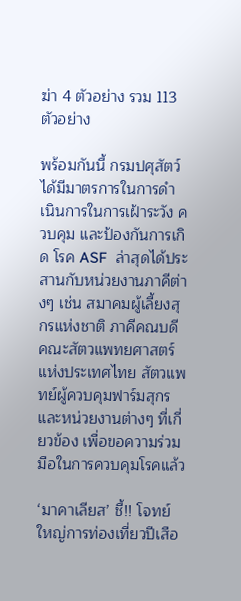ฆ่า 4 ตัวอย่าง รวม 113 ตัวอย่าง

พร้อมกันนี้ กรมปศุสัตว์ได้มีมาตรการในการดำเนินการในการเฝ้าระวัง ควบคุม และป้องกันการเกิด โรค ASF  ล่าสุดได้ประสานกับหน่วยงานภาคีต่างๆ เช่น สมาคมผู้เลี้ยงสุกรแห่งชาติ ภาคีคณบดี คณะสัตวแพทยศาสตร์แห่งประเทศไทย สัตวแพทย์ผู้ควบคุมฟาร์มสุกร และหน่วยงานต่างๆ ที่เกี่ยวข้อง เพื่อขอความร่วมมือในการควบคุมโรคแล้ว

‘มาคาเลียส’ ชี้!! โจทย์ใหญ่การท่องเที่ยวปีเสือ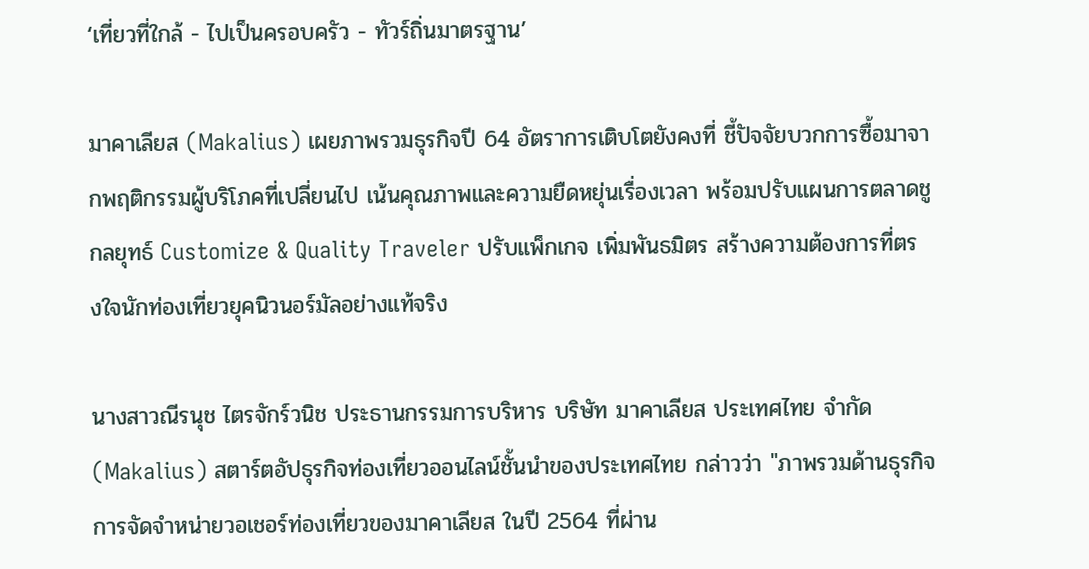‘เที่ยวที่ใกล้ - ไปเป็นครอบครัว - ทัวร์ถิ่นมาตรฐาน’

มาคาเลียส (Makalius) เผยภาพรวมธุรกิจปี 64 อัตราการเติบโตยังคงที่ ชี้ปัจจัยบวกการซื้อมาจากพฤติกรรมผู้บริโภคที่เปลี่ยนไป เน้นคุณภาพและความยืดหยุ่นเรื่องเวลา พร้อมปรับแผนการตลาดชูกลยุทธ์ Customize & Quality Traveler ปรับแพ็กเกจ เพิ่มพันธมิตร สร้างความต้องการที่ตรงใจนักท่องเที่ยวยุคนิวนอร์มัลอย่างแท้จริง

นางสาวณีรนุช ไตรจักร์วนิช ประธานกรรมการบริหาร บริษัท มาคาเลียส ประเทศไทย จำกัด (Makalius) สตาร์ตอัปธุรกิจท่องเที่ยวออนไลน์ชั้นนำของประเทศไทย กล่าวว่า "ภาพรวมด้านธุรกิจการจัดจำหน่ายวอเชอร์ท่องเที่ยวของมาคาเลียส ในปี 2564 ที่ผ่าน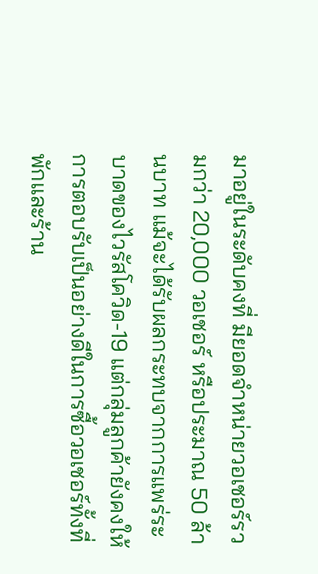มาอยู่ในระดับคงที่ มียอดจำหน่ายวอเชอร์รวมกว่า 20,000 วอเชอร์ หรือประมาณ 50 ล้านบาท แม้จะได้รับผลกระทบจากการแพร่ระบาดของไวรัสโควิด-19 แต่กลุ่มลูกค้ายังคงให้การตอบรับเป็นอย่างดีในการซื้อวอเชอร์ทั้งที่พักและร้าน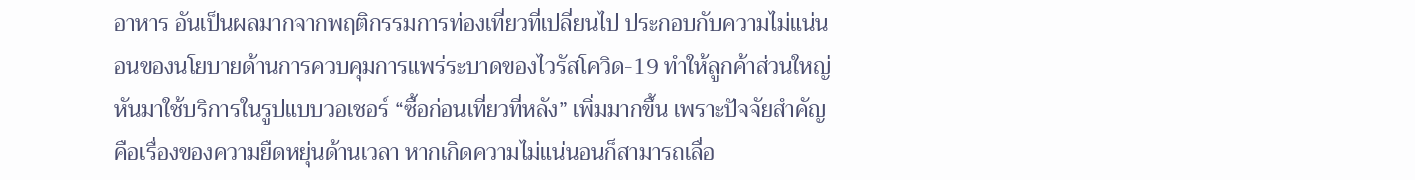อาหาร อันเป็นผลมากจากพฤติกรรมการท่องเที่ยวที่เปลี่ยนไป ประกอบกับความไม่แน่นอนของนโยบายด้านการควบคุมการแพร่ระบาดของไวรัสโควิด-19 ทำให้ลูกค้าส่วนใหญ่หันมาใช้บริการในรูปแบบวอเชอร์ “ซื้อก่อนเที่ยวที่หลัง” เพิ่มมากขึ้น เพราะปัจจัยสำคัญคือเรื่องของความยืดหยุ่นด้านเวลา หากเกิดความไม่แน่นอนก็สามารถเลื่อ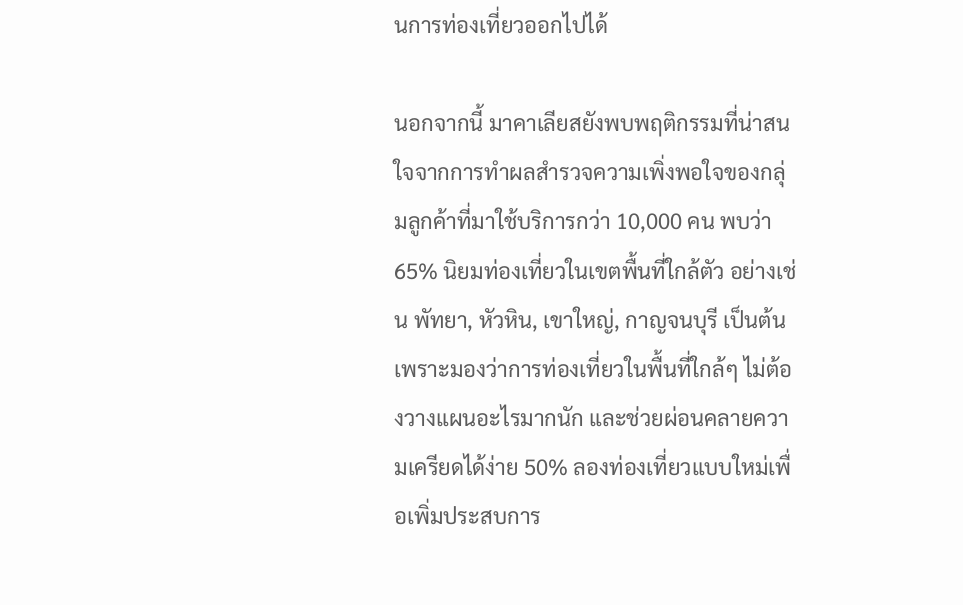นการท่องเที่ยวออกไปได้

นอกจากนี้ มาคาเลียสยังพบพฤติกรรมที่น่าสนใจจากการทำผลสำรวจความเพิ่งพอใจของกลุ่มลูกค้าที่มาใช้บริการกว่า 10,000 คน พบว่า 65% นิยมท่องเที่ยวในเขตพื้นที่ใกล้ตัว อย่างเช่น พัทยา, หัวหิน, เขาใหญ่, กาญจนบุรี เป็นต้น เพราะมองว่าการท่องเที่ยวในพื้นที่ใกล้ๆ ไม่ต้องวางแผนอะไรมากนัก และช่วยผ่อนคลายความเครียดได้ง่าย 50% ลองท่องเที่ยวแบบใหม่เพื่อเพิ่มประสบการ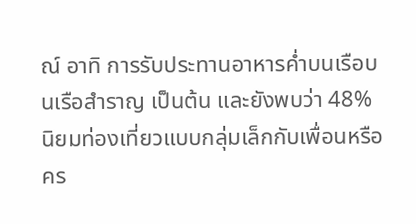ณ์ อาทิ การรับประทานอาหารค่ำบนเรือบนเรือสำราญ เป็นต้น และยังพบว่า 48% นิยมท่องเที่ยวแบบกลุ่มเล็กกับเพื่อนหรือคร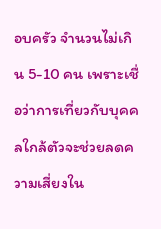อบครัว จำนวนไม่เกิน 5-10 คน เพราะเชื่อว่าการเที่ยวกับบุคคลใกล้ตัวจะช่วยลดความเสี่ยงใน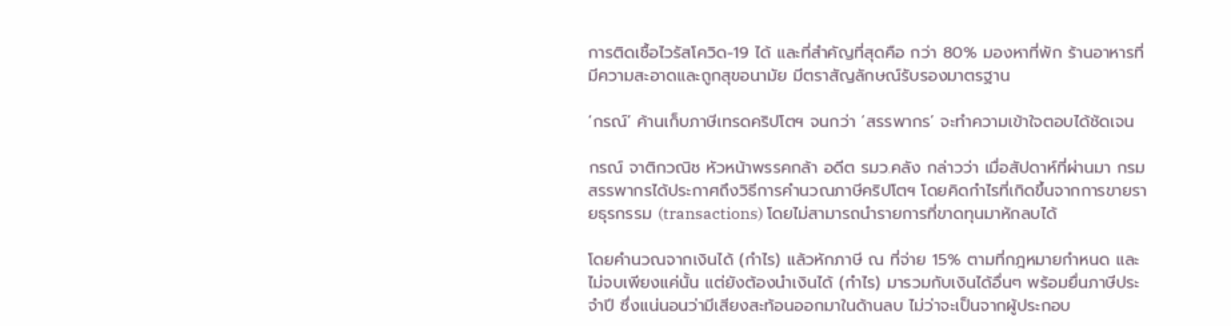การติดเชื้อไวรัสโควิด-19 ได้ และที่สำคัญที่สุดคือ กว่า 80% มองหาที่พัก ร้านอาหารที่มีความสะอาดและถูกสุขอนามัย มีตราสัญลักษณ์รับรองมาตรฐาน

‘กรณ์’ ค้านเก็บภาษีเทรดคริปโตฯ จนกว่า ‘สรรพากร’ จะทำความเข้าใจตอบได้ชัดเจน

กรณ์ จาติกวณิช หัวหน้าพรรคกล้า อดีต รมว.คลัง กล่าวว่า เมื่อสัปดาห์ที่ผ่านมา กรมสรรพากรได้ประกาศถึงวิธีการคำนวณภาษีคริปโตฯ โดยคิดกำไรที่เกิดขึ้นจากการขายรายธุรกรรม (transactions) โดยไม่สามารถนำรายการที่ขาดทุนมาหักลบได้

โดยคำนวณจากเงินได้ (กำไร) แล้วหักภาษี ณ ที่จ่าย 15% ตามที่กฎหมายกำหนด และไม่จบเพียงแค่นั้น แต่ยังต้องนำเงินได้ (กำไร) มารวมกับเงินได้อื่นๆ พร้อมยื่นภาษีประจำปี ซึ่งแน่นอนว่ามีเสียงสะท้อนออกมาในด้านลบ ไม่ว่าจะเป็นจากผู้ประกอบ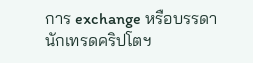การ exchange หรือบรรดานักเทรดคริปโตฯ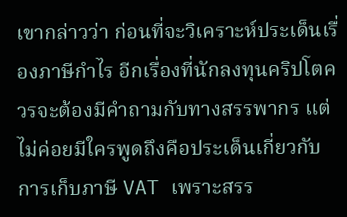เขากล่าวว่า ก่อนที่จะวิเคราะห์ประเด็นเรื่องภาษีกำไร อีกเรื่องที่นักลงทุนคริปโตควรจะต้องมีคำถามกับทางสรรพากร แต่ไม่ค่อยมีใครพูดถึงคือประเด็นเกี่ยวกับการเก็บภาษี VAT เพราะสรร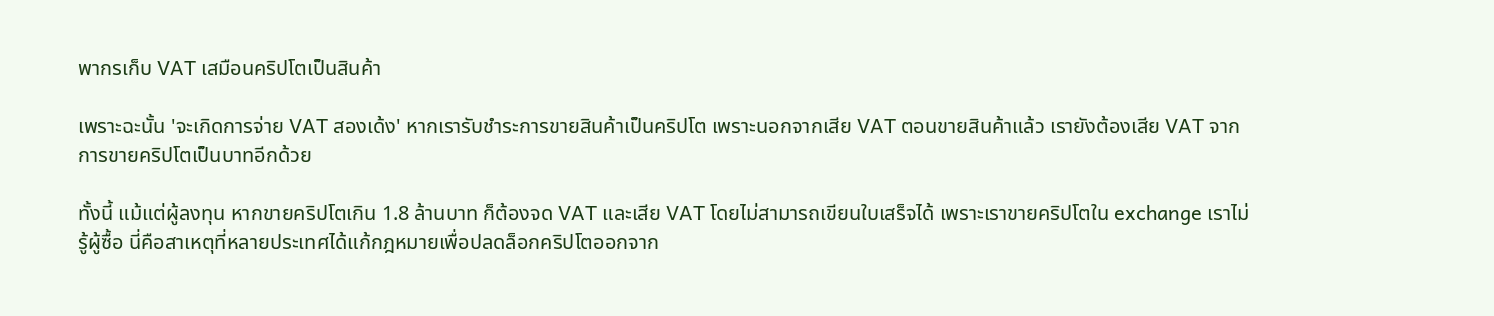พากรเก็บ VAT เสมือนคริปโตเป็นสินค้า

เพราะฉะนั้น 'จะเกิดการจ่าย VAT สองเด้ง' หากเรารับชำระการขายสินค้าเป็นคริปโต เพราะนอกจากเสีย VAT ตอนขายสินค้าแล้ว เรายังต้องเสีย VAT จากการขายคริปโตเป็นบาทอีกด้วย

ทั้งนี้ แม้แต่ผู้ลงทุน หากขายคริปโตเกิน 1.8 ล้านบาท ก็ต้องจด VAT และเสีย VAT โดยไม่สามารถเขียนใบเสร็จได้ เพราะเราขายคริปโตใน exchange เราไม่รู้ผู้ซื้อ นี่คือสาเหตุที่หลายประเทศได้แก้กฎหมายเพื่อปลดล็อกคริปโตออกจาก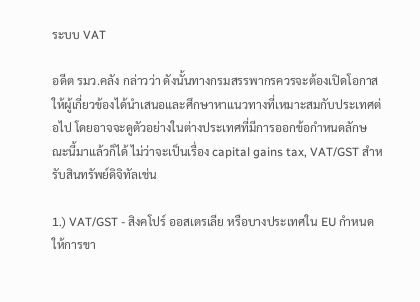ระบบ VAT

อดีต รมว.คลัง กล่าวว่า ดังนั้นทางกรมสรรพากรควรจะต้องเปิดโอกาสให้ผู้เกี่ยวข้องได้นำเสนอและศึกษาหาแนวทางที่เหมาะสมกับประเทศต่อไป โดยอาจจะดูตัวอย่างในต่างประเทศที่มีการออกข้อกำหนดลักษณะนี้มาแล้วก็ได้ ไม่ว่าจะเป็นเรื่อง capital gains tax, VAT/GST สำหรับสินทรัพย์ดิจิทัลเช่น

1.) VAT/GST - สิงคโปร์ ออสเตรเลีย หรือบางประเทศใน EU กำหนดให้การขา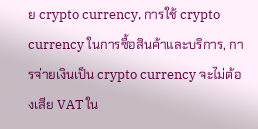ย crypto currency, การใช้ crypto currency ในการซื้อสินค้าและบริการ, การจ่ายเงินเป็น crypto currency จะไม่ต้องเสีย VAT ใน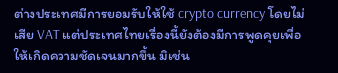ต่างประเทศมีการยอมรับให้ใช้ crypto currency โดยไม่เสีย VAT แต่ประเทศไทยเรื่องนี้ยังต้องมีการพูดคุยเพื่อให้เกิดความชัดเจนมากขึ้น มิเช่น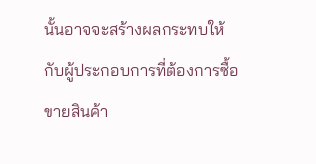นั้นอาจจะสร้างผลกระทบให้กับผู้ประกอบการที่ต้องการซื้อขายสินค้า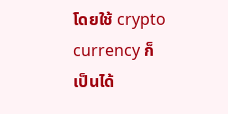โดยใช้ crypto currency ก็เป็นได้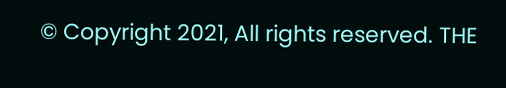© Copyright 2021, All rights reserved. THE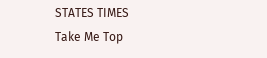STATES TIMES
Take Me Top